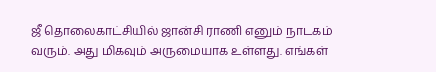ஜீ தொலைகாட்சியில் ஜான்சி ராணி எனும் நாடகம் வரும். அது மிகவும் அருமையாக உள்ளது. எங்கள்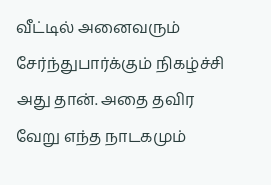வீட்டில் அனைவரும் சேர்ந்துபார்க்கும் நிகழ்ச்சி அது தான். அதை தவிர வேறு எந்த நாடகமும்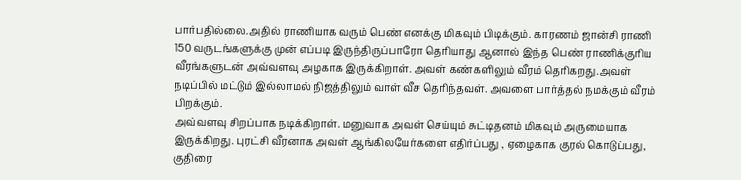பார்பதில்லை.அதில் ராணியாக வரும் பெண் எனக்கு மிகவும் பிடிக்கும். காரணம் ஜான்சி ராணி 150 வருடங்களுக்கு முன் எப்படி இருந்திருப்பாரோ தெரியாது ஆனால் இந்த பெண் ராணிக்குரிய வீரங்களுடன் அவ்வளவு அழகாக இருக்கிறாள். அவள் கண்களிலும் வீரம் தெரிகறது.அவள் நடிப்பில் மட்டும் இல்லாமல் நிஜத்திலும் வாள் வீச தெரிந்தவள். அவளை பார்த்தல் நமக்கும் வீரம் பிறக்கும்.
அவ்வளவு சிறப்பாக நடிக்கிறாள். மனுவாக அவள் செய்யும் சுட்டிதனம் மிகவும் அருமையாக இருக்கிறது. புரட்சி வீரனாக அவள் ஆங்கிலயேர்களை எதிர்ப்பது , ஏழைகாக குரல் கொடுப்பது, குதிரை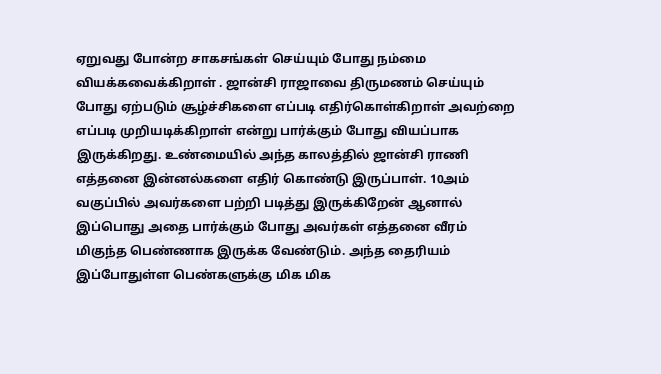ஏறுவது போன்ற சாகசங்கள் செய்யும் போது நம்மை வியக்கவைக்கிறாள் . ஜான்சி ராஜாவை திருமணம் செய்யும் போது ஏற்படும் சூழ்ச்சிகளை எப்படி எதிர்கொள்கிறாள் அவற்றை எப்படி முறியடிக்கிறாள் என்று பார்க்கும் போது வியப்பாக இருக்கிறது. உண்மையில் அந்த காலத்தில் ஜான்சி ராணி எத்தனை இன்னல்களை எதிர் கொண்டு இருப்பாள். 10அம் வகுப்பில் அவர்களை பற்றி படித்து இருக்கிறேன் ஆனால் இப்பொது அதை பார்க்கும் போது அவர்கள் எத்தனை வீரம் மிகுந்த பெண்ணாக இருக்க வேண்டும். அந்த தைரியம் இப்போதுள்ள பெண்களுக்கு மிக மிக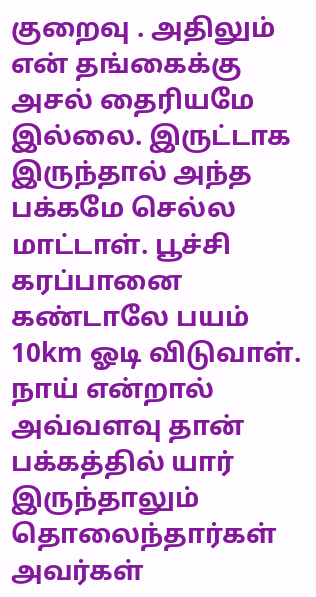குறைவு . அதிலும் என் தங்கைக்கு அசல் தைரியமே இல்லை. இருட்டாக இருந்தால் அந்த பக்கமே செல்ல மாட்டாள். பூச்சி கரப்பானை கண்டாலே பயம் 10km ஓடி விடுவாள். நாய் என்றால் அவ்வளவு தான் பக்கத்தில் யார் இருந்தாலும் தொலைந்தார்கள் அவர்கள்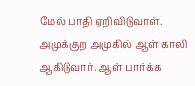மேல் பாதி ஏறிவிடுவாள். அமுக்குற அமுகில் ஆள் காலி ஆகிடுவார். ஆள் பார்க்க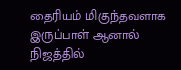தைரியம் மிகுந்தவளாக இருப்பாள் ஆனால் நிஜத்தில்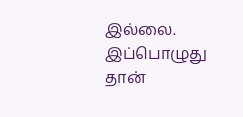இல்லை. இப்பொழுது தான்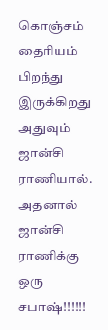கொஞ்சம் தைரியம் பிறந்து இருக்கிறது அதுவும் ஜான்சி ராணியால். அதனால் ஜான்சி ராணிக்கு ஒரு சபாஷ்!!!!!!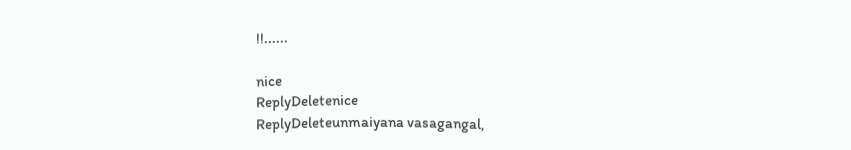!!......

nice
ReplyDeletenice
ReplyDeleteunmaiyana vasagangal,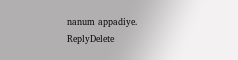nanum appadiye.
ReplyDelete